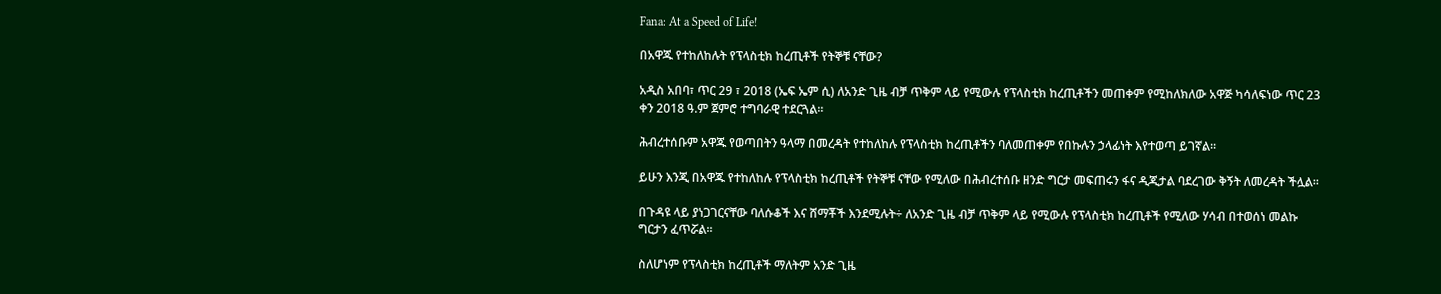Fana: At a Speed of Life!

በአዋጁ የተከለከሉት የፕላስቲክ ከረጢቶች የትኞቹ ናቸው?

አዲስ አበባ፣ ጥር 29 ፣ 2018 (ኤፍ ኤም ሲ) ለአንድ ጊዜ ብቻ ጥቅም ላይ የሚውሉ የፕላስቲክ ከረጢቶችን መጠቀም የሚከለክለው አዋጅ ካሳለፍነው ጥር 23 ቀን 2018 ዓ.ም ጀምሮ ተግባራዊ ተደርጓል፡፡

ሕብረተሰቡም አዋጁ የወጣበትን ዓላማ በመረዳት የተከለከሉ የፕላስቲክ ከረጢቶችን ባለመጠቀም የበኩሉን ኃላፊነት እየተወጣ ይገኛል፡፡

ይሁን እንጂ በአዋጁ የተከለከሉ የፕላስቲክ ከረጢቶች የትኞቹ ናቸው የሚለው በሕብረተሰቡ ዘንድ ግርታ መፍጠሩን ፋና ዲጂታል ባደረገው ቅኝት ለመረዳት ችሏል፡፡

በጉዳዩ ላይ ያነጋገርናቸው ባለሱቆች እና ሸማቾች እንደሚሉት÷ ለአንድ ጊዜ ብቻ ጥቅም ላይ የሚውሉ የፕላስቲክ ከረጢቶች የሚለው ሃሳብ በተወሰነ መልኩ ግርታን ፈጥሯል፡፡

ስለሆነም የፕላስቲክ ከረጢቶች ማለትም አንድ ጊዜ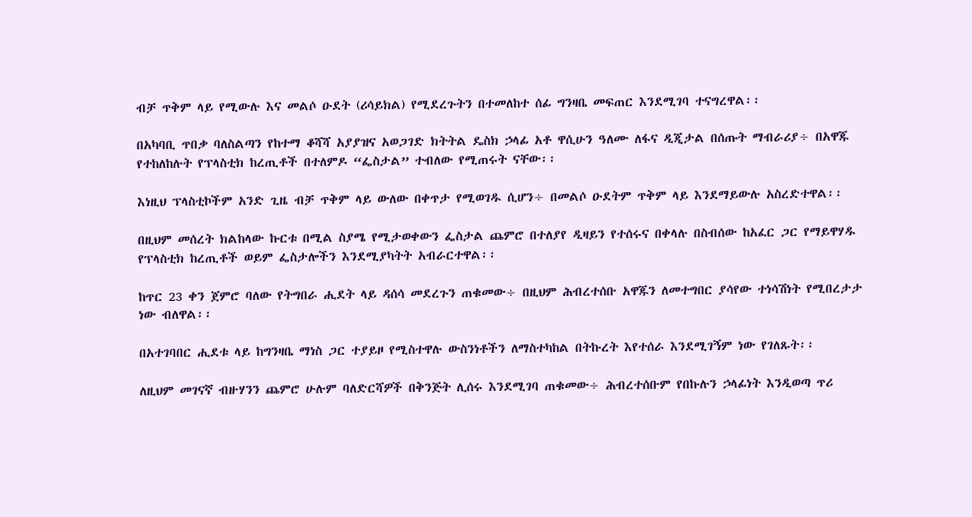ብቻ ጥቅም ላይ የሚውሉ እና መልሶ ዑደት (ሪሳይክል) የሚደረጉትን በተመለከተ ሰፊ ግንዛቤ መፍጠር እንደሚገባ ተናግረዋል፡፡

በአካባቢ ጥበቃ ባለስልጣን የከተማ ቆሻሻ አያያዝና አወጋገድ ክትትል ዴስክ ኃላፊ አቶ ዋሲሁን ዓለሙ ለፋና ዲጂታል በሰጡት ማብራሪያ÷ በአዋጁ የተከለከሉት የፕላስቲክ ከረጢቶች በተለምዶ “ፌስታል” ተብለው የሚጠሩት ናቸው፡፡

እነዚህ ፕላስቲኮችም አንድ ጊዜ ብቻ ጥቅም ላይ ውለው በቀጥታ የሚወገዱ ሲሆን÷ በመልሶ ዑደትም ጥቅም ላይ እንደማይውሉ አስረድተዋል፡፡

በዚህም መሰረት ክልከላው ኩርቱ በሚል ስያሜ የሚታወቀውን ፌስታል ጨምሮ በተለያየ ዲዛይን የተሰሩና በቀላሉ በስብሰው ከአፈር ጋር የማይዋሃዱ የፕላስቲክ ከረጢቶች ወይም ፌስታሎችን እንደሚያካትት አብራርተዋል፡፡

ከጥር 23 ቀን ጀምሮ ባለው የትግበራ ሒደት ላይ ዳሰሳ መደረጉን ጠቁመው÷ በዚህም ሕብረተሰቡ አዋጁን ለመተግበር ያሳየው ተነሳሽነት የሚበረታታ ነው ብለዋል፡፡

በአተገባበር ሒደቱ ላይ ከግንዛቤ ማነስ ጋር ተያይዞ የሚስተዋሉ ውስንነቶችን ለማስተካከል በትኩረት እየተሰራ እንደሚገኝም ነው የገለጹት፡፡

ለዚህም መገናኛ ብዙሃንን ጨምሮ ሁሉም ባለድርሻዎች በቅንጅት ሊሰሩ እንደሚገባ ጠቁመው÷ ሕብረተሰቡም የበኩሉን ኃላፊነት እንዲወጣ ጥሪ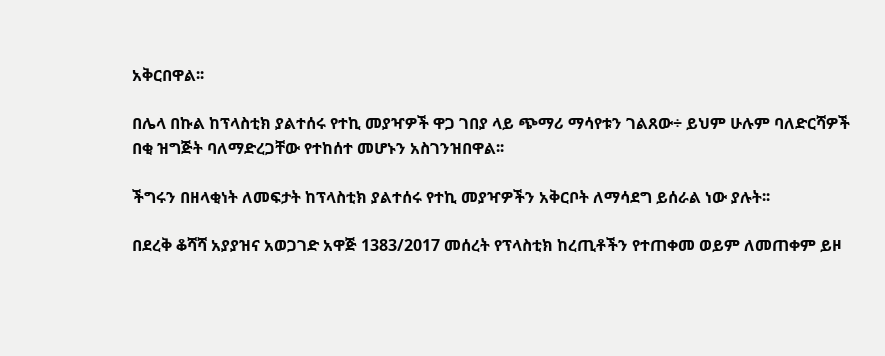አቅርበዋል፡፡

በሌላ በኩል ከፕላስቲክ ያልተሰሩ የተኪ መያዣዎች ዋጋ ገበያ ላይ ጭማሪ ማሳየቱን ገልጸው÷ ይህም ሁሉም ባለድርሻዎች በቂ ዝግጅት ባለማድረጋቸው የተከሰተ መሆኑን አስገንዝበዋል፡፡

ችግሩን በዘላቂነት ለመፍታት ከፕላስቲክ ያልተሰሩ የተኪ መያዣዎችን አቅርቦት ለማሳደግ ይሰራል ነው ያሉት፡፡

በደረቅ ቆሻሻ አያያዝና አወጋገድ አዋጅ 1383/2017 መሰረት የፕላስቲክ ከረጢቶችን የተጠቀመ ወይም ለመጠቀም ይዞ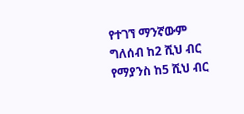የተገኘ ማንኛውም ግለሰብ ከ2 ሺህ ብር የማያንስ ከ5 ሺህ ብር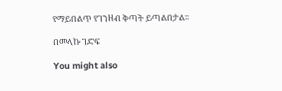የማይበልጥ የገንዘብ ቅጣት ይጣልበታል፡፡

በመላኩ ገድፍ

You might also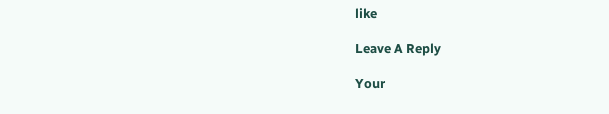like

Leave A Reply

Your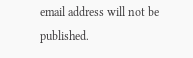email address will not be published.